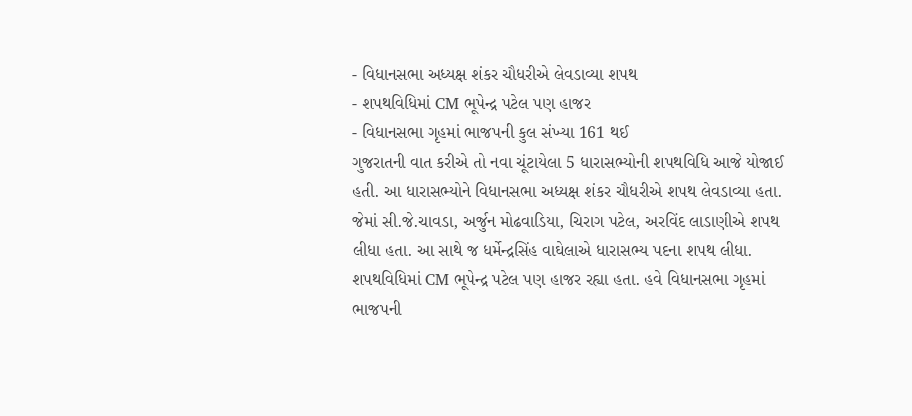- વિધાનસભા અધ્યક્ષ શંકર ચૌધરીએ લેવડાવ્યા શપથ
- શપથવિધિમાં CM ભૂપેન્દ્ર પટેલ પણ હાજર
- વિધાનસભા ગૃહમાં ભાજપની કુલ સંખ્યા 161 થઈ
ગુજરાતની વાત કરીએ તો નવા ચૂંટાયેલા 5 ધારાસભ્યોની શપથવિધિ આજે યોજાઈ હતી. આ ધારાસભ્યોને વિધાનસભા અધ્યક્ષ શંકર ચૌધરીએ શપથ લેવડાવ્યા હતા. જેમાં સી.જે.ચાવડા, અર્જુન મોઢવાડિયા, ચિરાગ પટેલ, અરવિંદ લાડાણીએ શપથ લીધા હતા. આ સાથે જ ધર્મેન્દ્રસિંહ વાઘેલાએ ધારાસભ્ય પદના શપથ લીધા. શપથવિધિમાં CM ભૂપેન્દ્ર પટેલ પણ હાજર રહ્યા હતા. હવે વિધાનસભા ગૃહમાં ભાજપની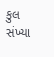કુલ સંખ્યા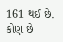161 થઈ છે.
કોણ છે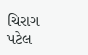ચિરાગ પટેલ